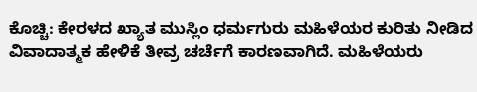ಕೊಚ್ಚಿ: ಕೇರಳದ ಖ್ಯಾತ ಮುಸ್ಲಿಂ ಧರ್ಮಗುರು ಮಹಿಳೆಯರ ಕುರಿತು ನೀಡಿದ ವಿವಾದಾತ್ಮಕ ಹೇಳಿಕೆ ತೀವ್ರ ಚರ್ಚೆಗೆ ಕಾರಣವಾಗಿದೆ. ಮಹಿಳೆಯರು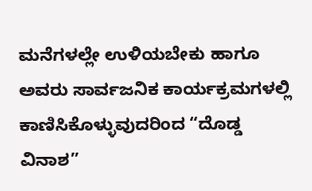ಮನೆಗಳಲ್ಲೇ ಉಳಿಯಬೇಕು ಹಾಗೂ ಅವರು ಸಾರ್ವಜನಿಕ ಕಾರ್ಯಕ್ರಮಗಳಲ್ಲಿ ಕಾಣಿಸಿಕೊಳ್ಳುವುದರಿಂದ “ದೊಡ್ಡ ವಿನಾಶ”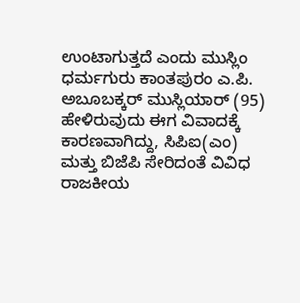ಉಂಟಾಗುತ್ತದೆ ಎಂದು ಮುಸ್ಲಿಂ ಧರ್ಮಗುರು ಕಾಂತಪುರಂ ಎ.ಪಿ. ಅಬೂಬಕ್ಕರ್ ಮುಸ್ಲಿಯಾರ್ (95) ಹೇಳಿರುವುದು ಈಗ ವಿವಾದಕ್ಕೆ ಕಾರಣವಾಗಿದ್ದು, ಸಿಪಿಐ(ಎಂ) ಮತ್ತು ಬಿಜೆಪಿ ಸೇರಿದಂತೆ ವಿವಿಧ ರಾಜಕೀಯ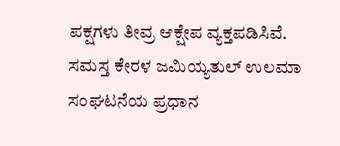ಪಕ್ಷಗಳು ತೀವ್ರ ಆಕ್ಷೇಪ ವ್ಯಕ್ತಪಡಿಸಿವೆ.
ಸಮಸ್ತ ಕೇರಳ ಜಮಿಯ್ಯತುಲ್ ಉಲಮಾ ಸಂಘಟನೆಯ ಪ್ರಧಾನ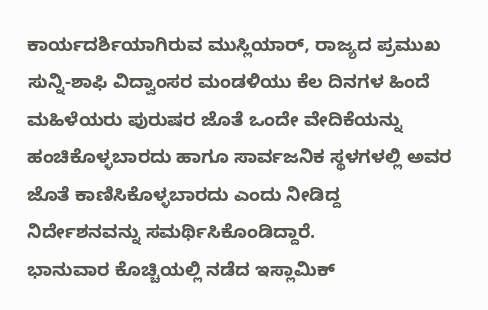ಕಾರ್ಯದರ್ಶಿಯಾಗಿರುವ ಮುಸ್ಲಿಯಾರ್, ರಾಜ್ಯದ ಪ್ರಮುಖ ಸುನ್ನಿ-ಶಾಫಿ ವಿದ್ವಾಂಸರ ಮಂಡಳಿಯು ಕೆಲ ದಿನಗಳ ಹಿಂದೆ ಮಹಿಳೆಯರು ಪುರುಷರ ಜೊತೆ ಒಂದೇ ವೇದಿಕೆಯನ್ನು ಹಂಚಿಕೊಳ್ಳಬಾರದು ಹಾಗೂ ಸಾರ್ವಜನಿಕ ಸ್ಥಳಗಳಲ್ಲಿ ಅವರ ಜೊತೆ ಕಾಣಿಸಿಕೊಳ್ಳಬಾರದು ಎಂದು ನೀಡಿದ್ದ ನಿರ್ದೇಶನವನ್ನು ಸಮರ್ಥಿಸಿಕೊಂಡಿದ್ದಾರೆ.
ಭಾನುವಾರ ಕೊಚ್ಚಿಯಲ್ಲಿ ನಡೆದ ಇಸ್ಲಾಮಿಕ್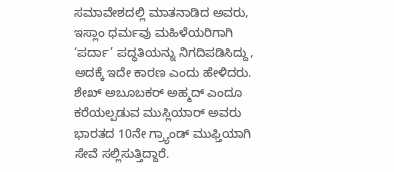ಸಮಾವೇಶದಲ್ಲಿ ಮಾತನಾಡಿದ ಅವರು, ಇಸ್ಲಾಂ ಧರ್ಮವು ಮಹಿಳೆಯರಿಗಾಗಿ ‘ಪರ್ದಾ’ ಪದ್ಧತಿಯನ್ನು ನಿಗದಿಪಡಿಸಿದ್ದು, ಅದಕ್ಕೆ ಇದೇ ಕಾರಣ ಎಂದು ಹೇಳಿದರು. ಶೇಖ್ ಅಬೂಬಕರ್ ಅಹ್ಮದ್ ಎಂದೂ ಕರೆಯಲ್ಪಡುವ ಮುಸ್ಲಿಯಾರ್ ಅವರು ಭಾರತದ 10ನೇ ಗ್ರ್ಯಾಂಡ್ ಮುಫ್ತಿಯಾಗಿ ಸೇವೆ ಸಲ್ಲಿಸುತ್ತಿದ್ದಾರೆ.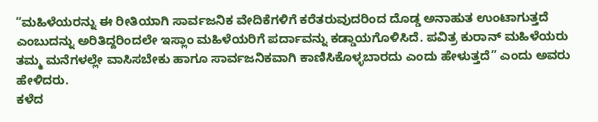“ಮಹಿಳೆಯರನ್ನು ಈ ರೀತಿಯಾಗಿ ಸಾರ್ವಜನಿಕ ವೇದಿಕೆಗಳಿಗೆ ಕರೆತರುವುದರಿಂದ ದೊಡ್ಡ ಅನಾಹುತ ಉಂಟಾಗುತ್ತದೆ ಎಂಬುದನ್ನು ಅರಿತಿದ್ದರಿಂದಲೇ ಇಸ್ಲಾಂ ಮಹಿಳೆಯರಿಗೆ ಪರ್ದಾವನ್ನು ಕಡ್ಡಾಯಗೊಳಿಸಿದೆ. ಪವಿತ್ರ ಕುರಾನ್ ಮಹಿಳೆಯರು ತಮ್ಮ ಮನೆಗಳಲ್ಲೇ ವಾಸಿಸಬೇಕು ಹಾಗೂ ಸಾರ್ವಜನಿಕವಾಗಿ ಕಾಣಿಸಿಕೊಳ್ಳಬಾರದು ಎಂದು ಹೇಳುತ್ತದೆ” ಎಂದು ಅವರು ಹೇಳಿದರು.
ಕಳೆದ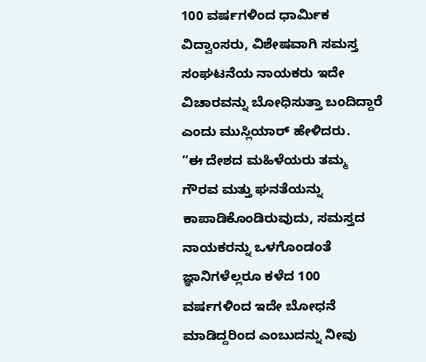100 ವರ್ಷಗಳಿಂದ ಧಾರ್ಮಿಕ ವಿದ್ವಾಂಸರು, ವಿಶೇಷವಾಗಿ ಸಮಸ್ತ ಸಂಘಟನೆಯ ನಾಯಕರು ಇದೇ ವಿಚಾರವನ್ನು ಬೋಧಿಸುತ್ತಾ ಬಂದಿದ್ದಾರೆ ಎಂದು ಮುಸ್ಲಿಯಾರ್ ಹೇಳಿದರು.
“ಈ ದೇಶದ ಮಹಿಳೆಯರು ತಮ್ಮ ಗೌರವ ಮತ್ತು ಘನತೆಯನ್ನು ಕಾಪಾಡಿಕೊಂಡಿರುವುದು, ಸಮಸ್ತದ ನಾಯಕರನ್ನು ಒಳಗೊಂಡಂತೆ ಜ್ಞಾನಿಗಳೆಲ್ಲರೂ ಕಳೆದ 100 ವರ್ಷಗಳಿಂದ ಇದೇ ಬೋಧನೆ ಮಾಡಿದ್ದರಿಂದ ಎಂಬುದನ್ನು ನೀವು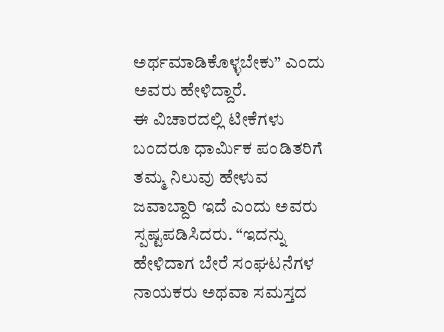ಅರ್ಥಮಾಡಿಕೊಳ್ಳಬೇಕು” ಎಂದು ಅವರು ಹೇಳಿದ್ದಾರೆ.
ಈ ವಿಚಾರದಲ್ಲಿ ಟೀಕೆಗಳು ಬಂದರೂ ಧಾರ್ಮಿಕ ಪಂಡಿತರಿಗೆ ತಮ್ಮ ನಿಲುವು ಹೇಳುವ ಜವಾಬ್ದಾರಿ ಇದೆ ಎಂದು ಅವರು ಸ್ಪಷ್ಟಪಡಿಸಿದರು. “ಇದನ್ನು ಹೇಳಿದಾಗ ಬೇರೆ ಸಂಘಟನೆಗಳ ನಾಯಕರು ಅಥವಾ ಸಮಸ್ತದ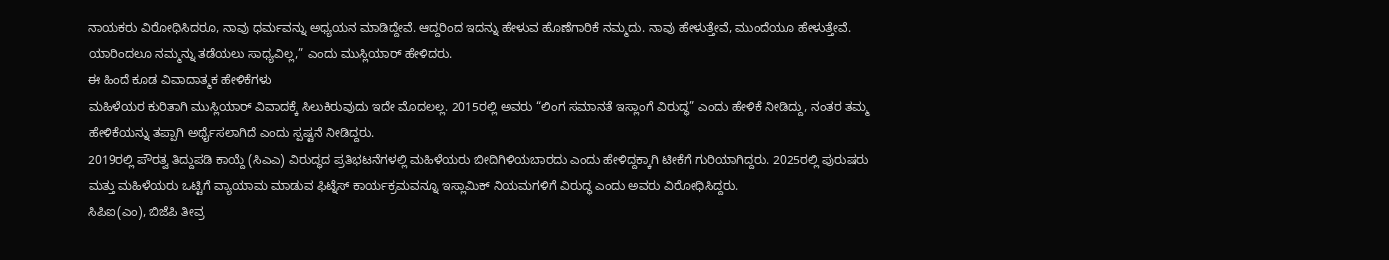ನಾಯಕರು ವಿರೋಧಿಸಿದರೂ, ನಾವು ಧರ್ಮವನ್ನು ಅಧ್ಯಯನ ಮಾಡಿದ್ದೇವೆ. ಆದ್ದರಿಂದ ಇದನ್ನು ಹೇಳುವ ಹೊಣೆಗಾರಿಕೆ ನಮ್ಮದು. ನಾವು ಹೇಳುತ್ತೇವೆ, ಮುಂದೆಯೂ ಹೇಳುತ್ತೇವೆ. ಯಾರಿಂದಲೂ ನಮ್ಮನ್ನು ತಡೆಯಲು ಸಾಧ್ಯವಿಲ್ಲ,” ಎಂದು ಮುಸ್ಲಿಯಾರ್ ಹೇಳಿದರು.
ಈ ಹಿಂದೆ ಕೂಡ ವಿವಾದಾತ್ಮಕ ಹೇಳಿಕೆಗಳು
ಮಹಿಳೆಯರ ಕುರಿತಾಗಿ ಮುಸ್ಲಿಯಾರ್ ವಿವಾದಕ್ಕೆ ಸಿಲುಕಿರುವುದು ಇದೇ ಮೊದಲಲ್ಲ. 2015ರಲ್ಲಿ ಅವರು “ಲಿಂಗ ಸಮಾನತೆ ಇಸ್ಲಾಂಗೆ ವಿರುದ್ಧ” ಎಂದು ಹೇಳಿಕೆ ನೀಡಿದ್ದು, ನಂತರ ತಮ್ಮ ಹೇಳಿಕೆಯನ್ನು ತಪ್ಪಾಗಿ ಅರ್ಥೈಸಲಾಗಿದೆ ಎಂದು ಸ್ಪಷ್ಟನೆ ನೀಡಿದ್ದರು.
2019ರಲ್ಲಿ ಪೌರತ್ವ ತಿದ್ದುಪಡಿ ಕಾಯ್ದೆ (ಸಿಎಎ) ವಿರುದ್ಧದ ಪ್ರತಿಭಟನೆಗಳಲ್ಲಿ ಮಹಿಳೆಯರು ಬೀದಿಗಿಳಿಯಬಾರದು ಎಂದು ಹೇಳಿದ್ದಕ್ಕಾಗಿ ಟೀಕೆಗೆ ಗುರಿಯಾಗಿದ್ದರು. 2025ರಲ್ಲಿ ಪುರುಷರು ಮತ್ತು ಮಹಿಳೆಯರು ಒಟ್ಟಿಗೆ ವ್ಯಾಯಾಮ ಮಾಡುವ ಫಿಟ್ನೆಸ್ ಕಾರ್ಯಕ್ರಮವನ್ನೂ ಇಸ್ಲಾಮಿಕ್ ನಿಯಮಗಳಿಗೆ ವಿರುದ್ಧ ಎಂದು ಅವರು ವಿರೋಧಿಸಿದ್ದರು.
ಸಿಪಿಐ(ಎಂ), ಬಿಜೆಪಿ ತೀವ್ರ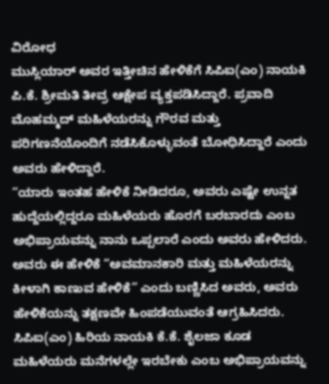ವಿರೋಧ
ಮುಸ್ಲಿಯಾರ್ ಅವರ ಇತ್ತೀಚಿನ ಹೇಳಿಕೆಗೆ ಸಿಪಿಐ(ಎಂ) ನಾಯಕಿ ಪಿ.ಕೆ. ಶ್ರೀಮತಿ ತೀವ್ರ ಆಕ್ಷೇಪ ವ್ಯಕ್ತಪಡಿಸಿದ್ದಾರೆ. ಪ್ರವಾದಿ ಮೊಹಮ್ಮದ್ ಮಹಿಳೆಯರನ್ನು ಗೌರವ ಮತ್ತು ಪರಿಗಣನೆಯೊಂದಿಗೆ ನಡೆಸಿಕೊಳ್ಳುವಂತೆ ಬೋಧಿಸಿದ್ದಾರೆ ಎಂದು ಅವರು ಹೇಳಿದ್ದಾರೆ.
“ಯಾರು ಇಂತಹ ಹೇಳಿಕೆ ನೀಡಿದರೂ, ಅವರು ಎಷ್ಟೇ ಉನ್ನತ ಹುದ್ದೆಯಲ್ಲಿದ್ದರೂ ಮಹಿಳೆಯರು ಹೊರಗೆ ಬರಬಾರದು ಎಂಬ ಅಭಿಪ್ರಾಯವನ್ನು ನಾನು ಒಪ್ಪಲಾರೆ ಎಂದು ಅವರು ಹೇಳಿದರು. ಅವರು ಈ ಹೇಳಿಕೆ “ಅವಮಾನಕಾರಿ ಮತ್ತು ಮಹಿಳೆಯರನ್ನು ಕೀಳಾಗಿ ಕಾಣುವ ಹೇಳಿಕೆ” ಎಂದು ಬಣ್ಣಿಸಿದ ಅವರು, ಅವರು ಹೇಳಿಕೆಯನ್ನು ತಕ್ಷಣವೇ ಹಿಂಪಡೆಯುವಂತೆ ಆಗ್ರಹಿಸಿದರು.
ಸಿಪಿಐ(ಎಂ) ಹಿರಿಯ ನಾಯಕಿ ಕೆ.ಕೆ. ಶೈಲಜಾ ಕೂಡ ಮಹಿಳೆಯರು ಮನೆಗಳಲ್ಲೇ ಇರಬೇಕು ಎಂಬ ಅಭಿಪ್ರಾಯವನ್ನು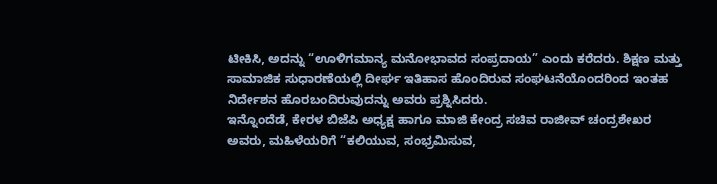ಟೀಕಿಸಿ, ಅದನ್ನು “ಊಳಿಗಮಾನ್ಯ ಮನೋಭಾವದ ಸಂಪ್ರದಾಯ” ಎಂದು ಕರೆದರು. ಶಿಕ್ಷಣ ಮತ್ತು ಸಾಮಾಜಿಕ ಸುಧಾರಣೆಯಲ್ಲಿ ದೀರ್ಘ ಇತಿಹಾಸ ಹೊಂದಿರುವ ಸಂಘಟನೆಯೊಂದರಿಂದ ಇಂತಹ ನಿರ್ದೇಶನ ಹೊರಬಂದಿರುವುದನ್ನು ಅವರು ಪ್ರಶ್ನಿಸಿದರು.
ಇನ್ನೊಂದೆಡೆ, ಕೇರಳ ಬಿಜೆಪಿ ಅಧ್ಯಕ್ಷ ಹಾಗೂ ಮಾಜಿ ಕೇಂದ್ರ ಸಚಿವ ರಾಜೀವ್ ಚಂದ್ರಶೇಖರ ಅವರು, ಮಹಿಳೆಯರಿಗೆ “ಕಲಿಯುವ, ಸಂಭ್ರಮಿಸುವ,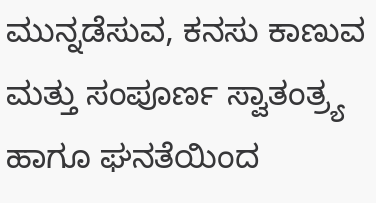ಮುನ್ನಡೆಸುವ, ಕನಸು ಕಾಣುವ ಮತ್ತು ಸಂಪೂರ್ಣ ಸ್ವಾತಂತ್ರ್ಯ ಹಾಗೂ ಘನತೆಯಿಂದ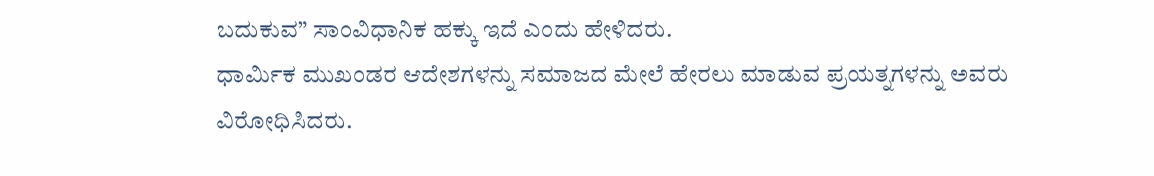ಬದುಕುವ” ಸಾಂವಿಧಾನಿಕ ಹಕ್ಕು ಇದೆ ಎಂದು ಹೇಳಿದರು.
ಧಾರ್ಮಿಕ ಮುಖಂಡರ ಆದೇಶಗಳನ್ನು ಸಮಾಜದ ಮೇಲೆ ಹೇರಲು ಮಾಡುವ ಪ್ರಯತ್ನಗಳನ್ನು ಅವರು ವಿರೋಧಿಸಿದರು.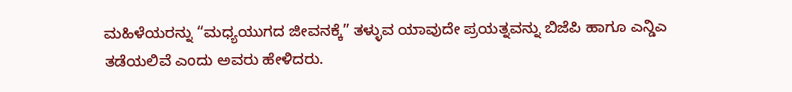ಮಹಿಳೆಯರನ್ನು “ಮಧ್ಯಯುಗದ ಜೀವನಕ್ಕೆ” ತಳ್ಳುವ ಯಾವುದೇ ಪ್ರಯತ್ನವನ್ನು ಬಿಜೆಪಿ ಹಾಗೂ ಎನ್ಡಿಎ ತಡೆಯಲಿವೆ ಎಂದು ಅವರು ಹೇಳಿದರು.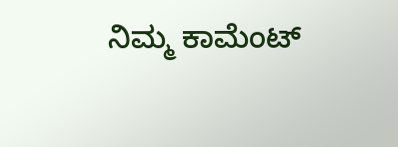ನಿಮ್ಮ ಕಾಮೆಂಟ್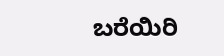ಬರೆಯಿರಿ